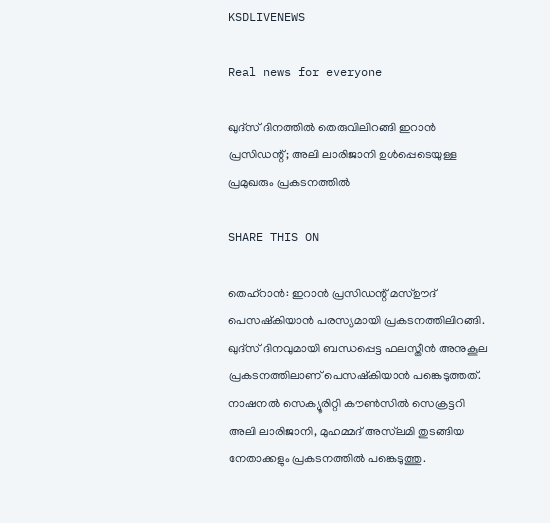KSDLIVENEWS

Real news for everyone

ഖുദ്‌സ് ദിനത്തിൽ തെരുവിലിറങ്ങി ഇറാൻ പ്രസിഡന്റ്; അലി ലാരിജാനി ഉള്‍പ്പെടെയുള്ള പ്രമുഖരും പ്രകടനത്തിൽ

SHARE THIS ON

തെഹ്റാന്‍: ഇറാൻ പ്രസിഡന്റ് മസ്ഊദ് പെസഷ്കിയാൻ പരസ്യമായി പ്രകടനത്തിലിറങ്ങി. ഖുദ്സ് ദിനവുമായി ബന്ധപ്പെട്ട ഫലസ്തീൻ അനുകൂല പ്രകടനത്തിലാണ് പെസഷ്കിയാൻ പങ്കെടുത്തത്. നാഷനൽ സെക്യൂരിറ്റി കൗൺസിൽ സെക്രട്ടറി അലി ലാരിജാനി, മുഹമ്മദ് അസ്‍ലമി തുടങ്ങിയ നേതാക്കളും പ്രകടനത്തിൽ പങ്കെടുത്തു.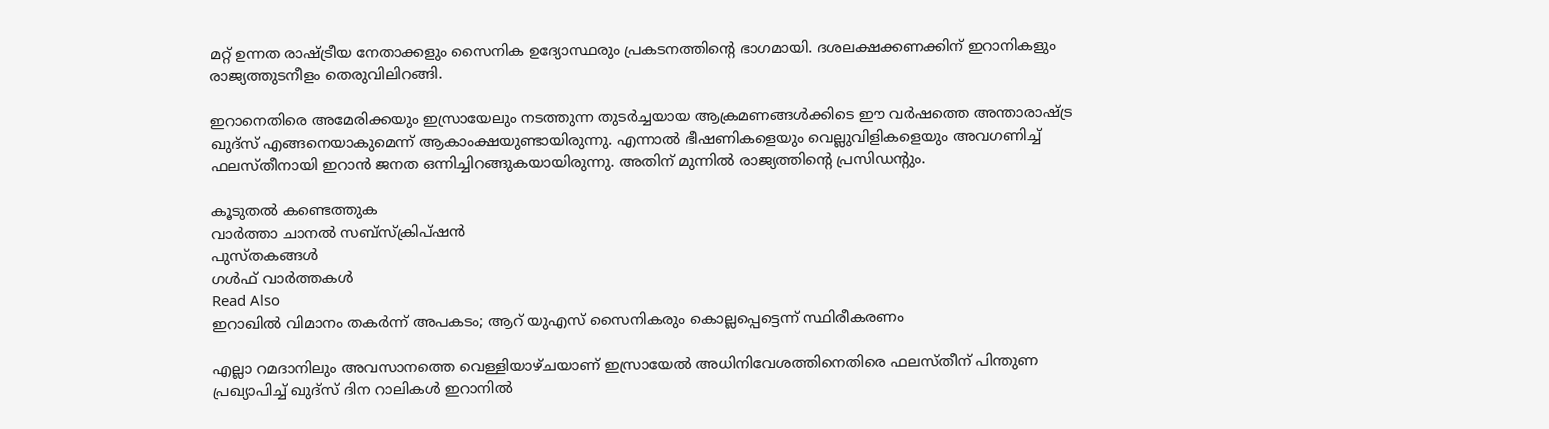മറ്റ് ഉന്നത രാഷ്ട്രീയ നേതാക്കളും സൈനിക ഉദ്യോസ്ഥരും പ്രകടനത്തിന്റെ ഭാഗമായി. ദശലക്ഷക്കണക്കിന് ഇറാനികളും രാജ്യത്തുടനീളം തെരുവിലിറങ്ങി.

ഇറാനെതിരെ അമേരിക്കയും ഇസ്രായേലും നടത്തുന്ന തുടർച്ചയായ ആക്രമണങ്ങൾക്കിടെ ഈ വർഷത്തെ അന്താരാഷ്ട്ര ഖുദ്‌സ് എങ്ങനെയാകുമെന്ന് ആകാംക്ഷയുണ്ടായിരുന്നു. എന്നാല്‍‌ ഭീഷണികളെയും വെല്ലുവിളികളെയും അവഗണിച്ച് ഫലസ്തീനായി ഇറാന്‍ ജനത ഒന്നിച്ചിറങ്ങുകയായിരുന്നു. അതിന് മുന്നില്‍ രാജ്യത്തിന്റെ പ്രസിഡന്റും.

കൂടുതൽ കണ്ടെത്തുക
വാർത്താ ചാനൽ സബ്സ്ക്രിപ്ഷൻ
പുസ്തകങ്ങൾ
ഗൾഫ് വാർത്തകൾ
Read Also
ഇറാഖില്‍ വിമാനം തകര്‍ന്ന് അപകടം; ആറ് യുഎസ് സൈനികരും കൊല്ലപ്പെട്ടെന്ന് സ്ഥിരീകരണം

എല്ലാ റമദാനിലും അവസാനത്തെ വെള്ളിയാഴ്ചയാണ് ഇസ്രായേൽ അധിനിവേശത്തിനെതിരെ ഫലസ്തീന് പിന്തുണ പ്രഖ്യാപിച്ച് ഖുദ്സ് ദിന റാലികൾ ഇറാനിൽ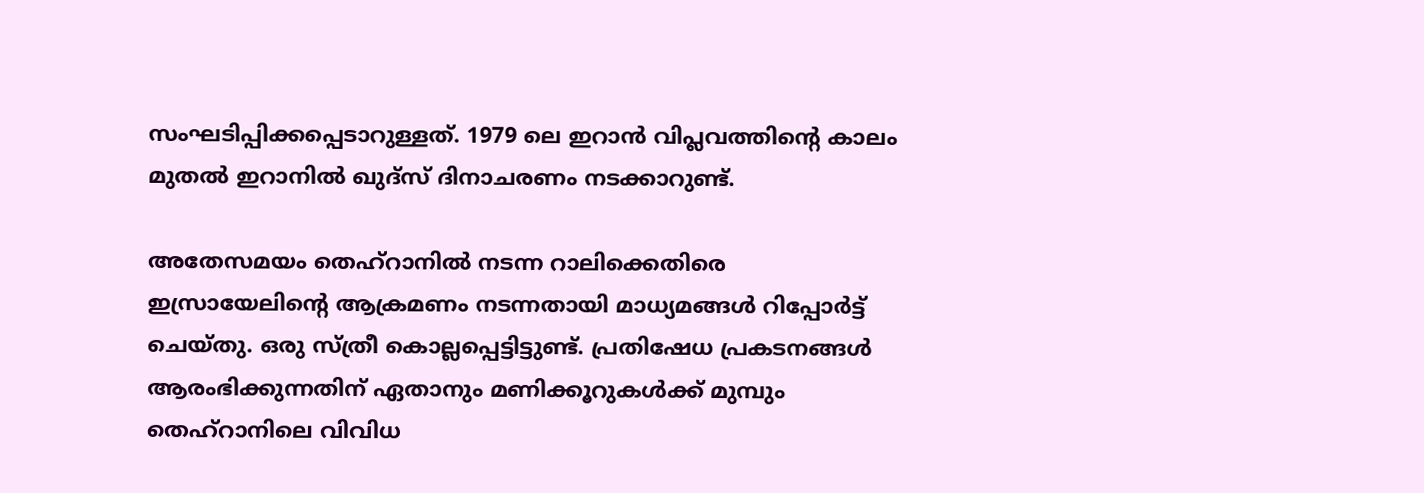സംഘടിപ്പിക്കപ്പെടാറുള്ളത്. 1979 ലെ ഇറാൻ വിപ്ലവത്തിൻ്റെ കാലം മുതൽ ഇറാനിൽ ഖുദ്‌സ് ദിനാചരണം നടക്കാറുണ്ട്.

അതേസമയം തെഹ്‌റാനിൽ നടന്ന റാലിക്കെതിരെ ഇസ്രായേലിൻ്റെ ആക്രമണം നടന്നതായി മാധ്യമങ്ങൾ റിപ്പോർട്ട് ചെയ്തു. ഒരു സ്ത്രീ കൊല്ലപ്പെട്ടിട്ടുണ്ട്. പ്രതിഷേധ പ്രകടനങ്ങൾ ആരംഭിക്കുന്നതിന് ഏതാനും മണിക്കൂറുകൾക്ക് മുമ്പും തെഹ്റാനിലെ വിവിധ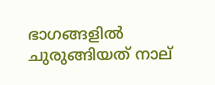ഭാഗങ്ങളിൽ ചുരുങ്ങിയത് നാല്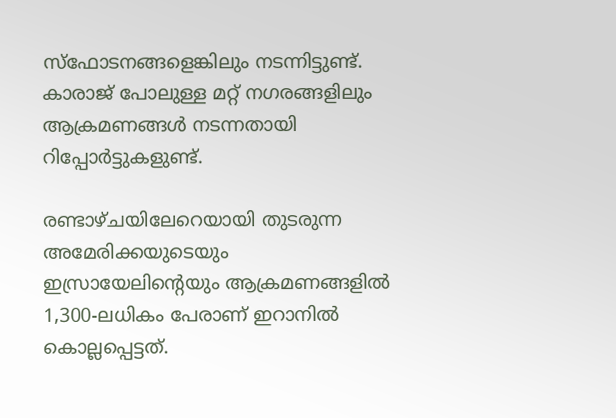സ്ഫോടനങ്ങളെങ്കിലും നടന്നിട്ടുണ്ട്. കാരാജ് പോലുള്ള മറ്റ് നഗരങ്ങളിലും ആക്രമണങ്ങൾ നടന്നതായി റിപ്പോർട്ടുകളുണ്ട്.

രണ്ടാഴ്ചയിലേറെയായി തുടരുന്ന അമേരിക്കയുടെയും ഇസ്രായേലിന്റെയും ആക്രമണങ്ങളിൽ 1,300-ലധികം പേരാണ് ഇറാനില്‍ കൊല്ലപ്പെട്ടത്.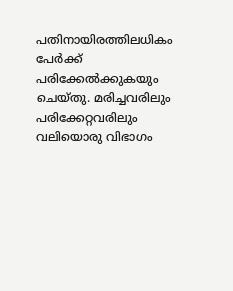പതിനായിരത്തിലധികം പേർക്ക് പരിക്കേൽക്കുകയും ചെയ്തു. മരിച്ചവരിലും പരിക്കേറ്റവരിലും വലിയൊരു വിഭാഗം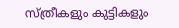സ്ത്രീകളും കുട്ടികളും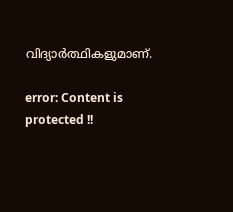വിദ്യാർത്ഥികളുമാണ്.

error: Content is protected !!